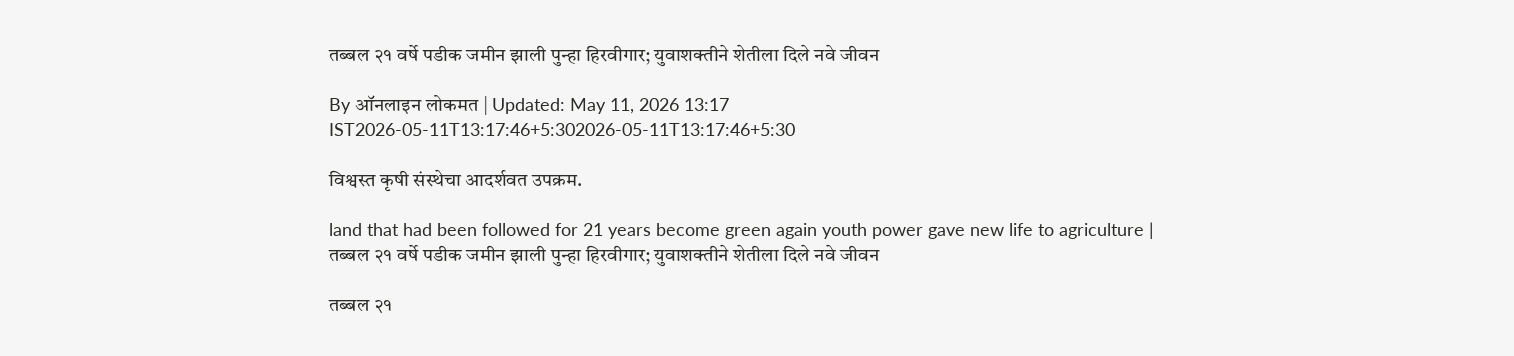तब्बल २१ वर्षे पडीक जमीन झाली पुन्हा हिरवीगार; युवाशक्तीने शेतीला दिले नवे जीवन

By ऑनलाइन लोकमत | Updated: May 11, 2026 13:17 IST2026-05-11T13:17:46+5:302026-05-11T13:17:46+5:30

विश्वस्त कृषी संस्थेचा आदर्शवत उपक्रम.

land that had been followed for 21 years become green again youth power gave new life to agriculture | तब्बल २१ वर्षे पडीक जमीन झाली पुन्हा हिरवीगार; युवाशक्तीने शेतीला दिले नवे जीवन

तब्बल २१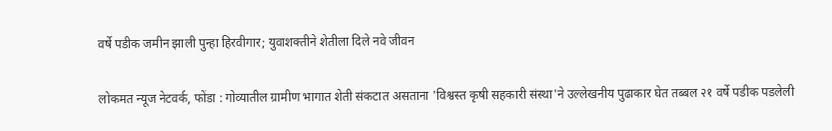वर्षे पडीक जमीन झाली पुन्हा हिरवीगार; युवाशक्तीने शेतीला दिले नवे जीवन

लोकमत न्यूज नेटवर्क, फोंडा : गोव्यातील ग्रामीण भागात शेती संकटात असताना 'विश्वस्त कृषी सहकारी संस्था'ने उल्लेखनीय पुढाकार घेत तब्बल २१ वर्षे पडीक पडलेली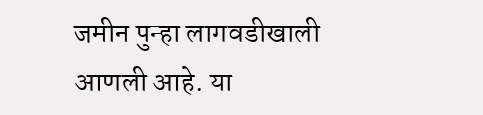जमीन पुन्हा लागवडीखाली आणली आहे. या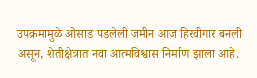उपक्रमामुळे ओसाड पडलेली जमीन आज हिरवीगार बनली असून, शेतीक्षेत्रात नवा आत्मविश्वास निर्माण झाला आहे.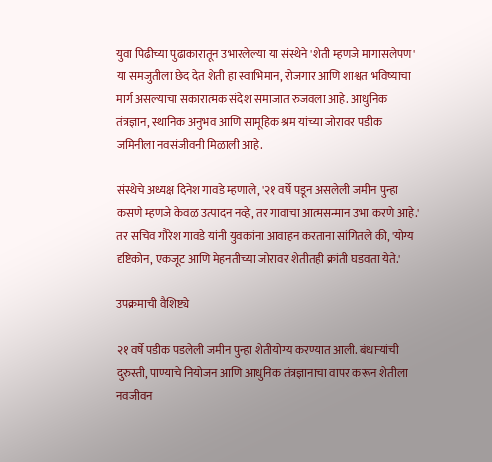युवा पिढीच्या पुढाकारातून उभारलेल्या या संस्थेने 'शेती म्हणजे मागासलेपण' या समजुतीला छेद देत शेती हा स्वाभिमान, रोजगार आणि शाश्वत भविष्याचा मार्ग असल्याचा सकारात्मक संदेश समाजात रुजवला आहे. आधुनिक तंत्रज्ञान, स्थानिक अनुभव आणि सामूहिक श्रम यांच्या जोरावर पडीक जमिनीला नवसंजीवनी मिळाली आहे.

संस्थेचे अध्यक्ष दिनेश गावडे म्हणाले, '२१ वर्षे पडून असलेली जमीन पुन्हा कसणे म्हणजे केवळ उत्पादन नव्हे, तर गावाचा आत्मसन्मान उभा करणे आहे.' तर सचिव गौरेश गावडे यांनी युवकांना आवाहन करताना सांगितले की, 'योग्य दृष्टिकोन, एकजूट आणि मेहनतीच्या जोरावर शेतीतही क्रांती घडवता येते.'

उपक्रमाची वैशिष्ट्ये

२१ वर्षे पडीक पडलेली जमीन पुन्हा शेतीयोग्य करण्यात आली. बंधाऱ्यांची दुरुस्ती, पाण्याचे नियोजन आणि आधुनिक तंत्रज्ञानाचा वापर करून शेतीला नवजीवन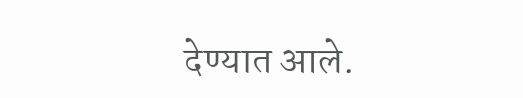देण्यात आले.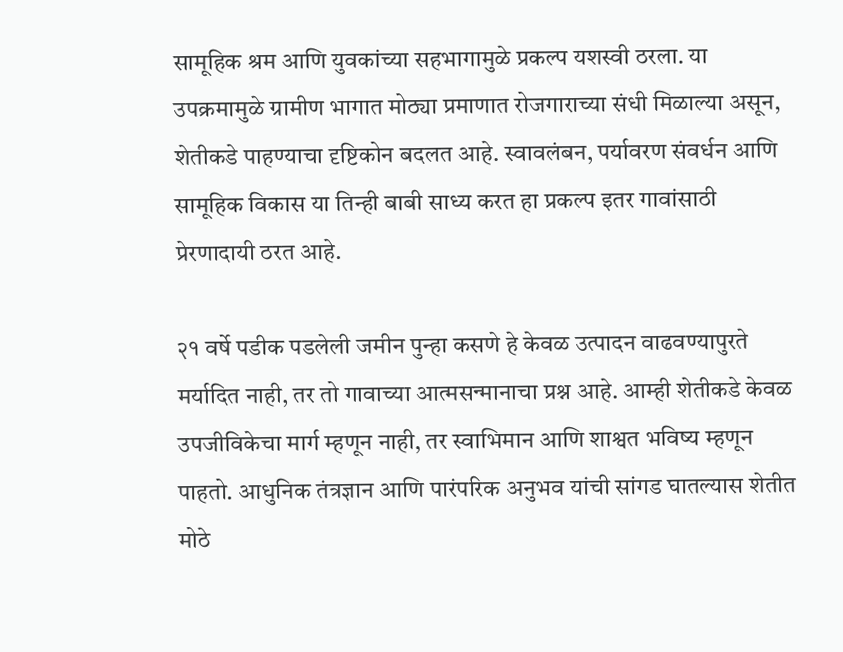सामूहिक श्रम आणि युवकांच्या सहभागामुळे प्रकल्प यशस्वी ठरला. या उपक्रमामुळे ग्रामीण भागात मोठ्या प्रमाणात रोजगाराच्या संधी मिळाल्या असून, शेतीकडे पाहण्याचा दृष्टिकोन बदलत आहे. स्वावलंबन, पर्यावरण संवर्धन आणि सामूहिक विकास या तिन्ही बाबी साध्य करत हा प्रकल्प इतर गावांसाठी प्रेरणादायी ठरत आहे.

२१ वर्षे पडीक पडलेली जमीन पुन्हा कसणे हे केवळ उत्पादन वाढवण्यापुरते मर्यादित नाही, तर तो गावाच्या आत्मसन्मानाचा प्रश्न आहे. आम्ही शेतीकडे केवळ उपजीविकेचा मार्ग म्हणून नाही, तर स्वाभिमान आणि शाश्वत भविष्य म्हणून पाहतो. आधुनिक तंत्रज्ञान आणि पारंपरिक अनुभव यांची सांगड घातल्यास शेतीत मोठे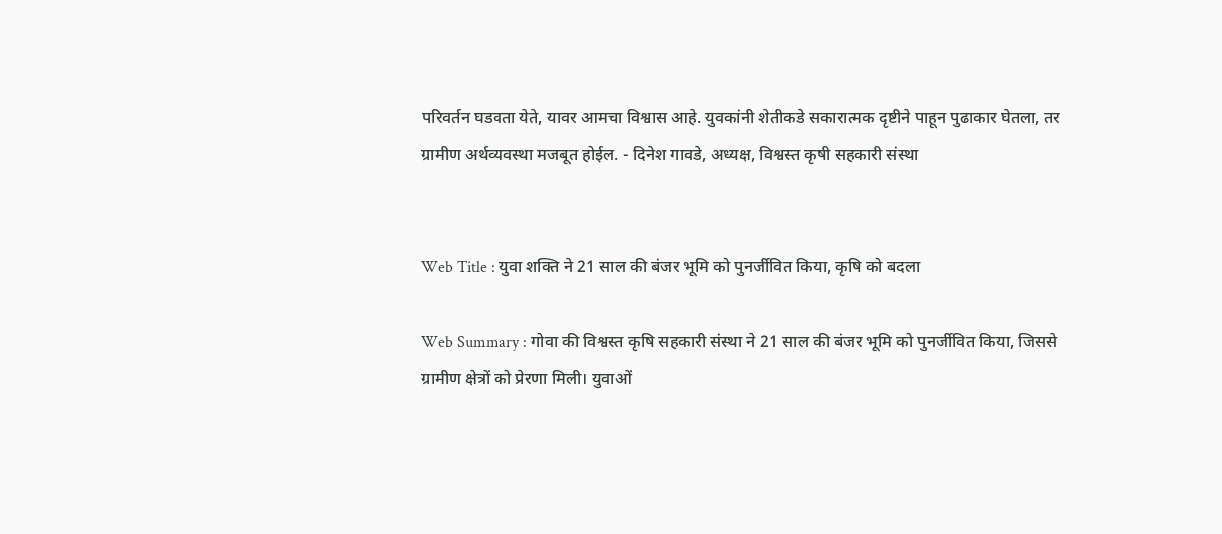परिवर्तन घडवता येते, यावर आमचा विश्वास आहे. युवकांनी शेतीकडे सकारात्मक दृष्टीने पाहून पुढाकार घेतला, तर ग्रामीण अर्थव्यवस्था मजबूत होईल. - दिनेश गावडे, अध्यक्ष, विश्वस्त कृषी सहकारी संस्था


Web Title : युवा शक्ति ने 21 साल की बंजर भूमि को पुनर्जीवित किया, कृषि को बदला

Web Summary : गोवा की विश्वस्त कृषि सहकारी संस्था ने 21 साल की बंजर भूमि को पुनर्जीवित किया, जिससे ग्रामीण क्षेत्रों को प्रेरणा मिली। युवाओं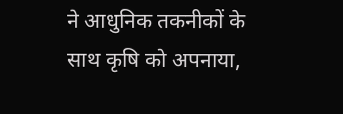ने आधुनिक तकनीकों के साथ कृषि को अपनाया,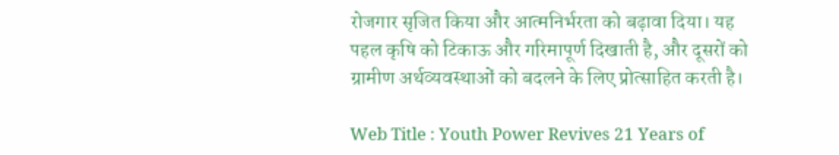रोजगार सृजित किया और आत्मनिर्भरता को बढ़ावा दिया। यह पहल कृषि को टिकाऊ और गरिमापूर्ण दिखाती है, और दूसरों को ग्रामीण अर्थव्यवस्थाओं को बदलने के लिए प्रोत्साहित करती है।

Web Title : Youth Power Revives 21 Years of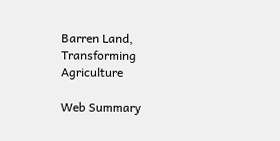Barren Land, Transforming Agriculture

Web Summary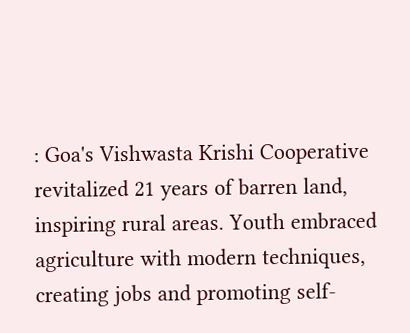: Goa's Vishwasta Krishi Cooperative revitalized 21 years of barren land, inspiring rural areas. Youth embraced agriculture with modern techniques, creating jobs and promoting self-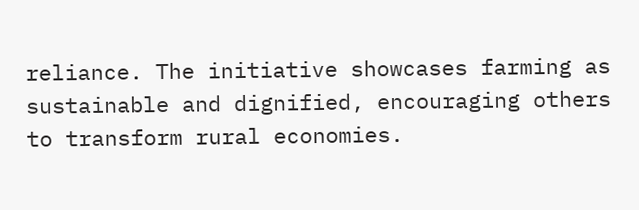reliance. The initiative showcases farming as sustainable and dignified, encouraging others to transform rural economies.